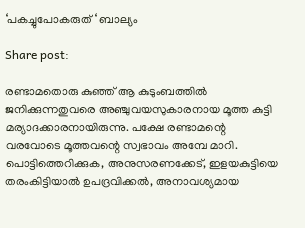‘പകച്ചുപോകരുത് ‘ ബാല്യം

Share post:

രണ്ടാമതൊരു കുഞ്ഞ് ആ കുടുംബത്തിൽ ജനിക്കുന്നതുവരെ അഞ്ചുവയസുകാരനായ മൂത്ത കുട്ടി മര്യാദക്കാരനായിരുന്നു. പക്ഷേ രണ്ടാമന്റെ വരവോടെ മൂത്തവന്റെ സ്വഭാവം അമ്പേ മാറി. പൊട്ടിത്തെറിക്കുക, അനുസരണക്കേട്, ഇളയകുട്ടിയെ തരംകിട്ടിയാൽ ഉപദ്രവിക്കൽ, അനാവശ്യമായ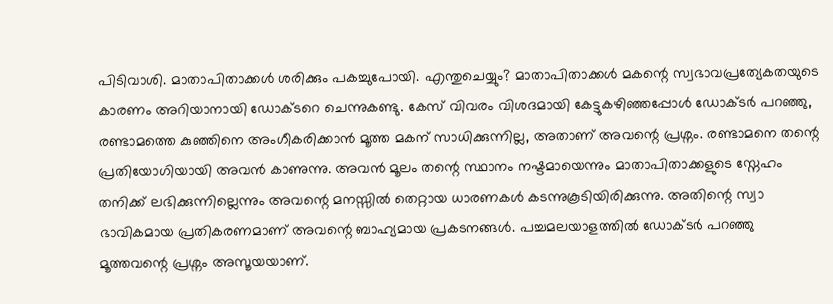പിടിവാശി. മാതാപിതാക്കൾ ശരിക്കും പകച്ചുപോയി. എന്തുചെയ്യും? മാതാപിതാക്കൾ മകന്റെ സ്വഭാവപ്രത്യേകതയുടെ കാരണം അറിയാനായി ഡോക്ടറെ ചെന്നുകണ്ടു. കേസ് വിവരം വിശദമായി കേട്ടുകഴിഞ്ഞപ്പോൾ ഡോക്ടർ പറഞ്ഞു, രണ്ടാമത്തെ കുഞ്ഞിനെ അംഗീകരിക്കാൻ മൂത്ത മകന് സാധിക്കുന്നില്ല, അതാണ് അവന്റെ പ്രശ്നം. രണ്ടാമനെ തന്റെ പ്രതിയോഗിയായി അവൻ കാണുന്നു. അവൻ മൂലം തന്റെ സ്ഥാനം നഷ്ടമായെന്നും മാതാപിതാക്കളുടെ സ്നേഹം തനിക്ക് ലഭിക്കുന്നില്ലെന്നും അവന്റെ മനസ്സിൽ തെറ്റായ ധാരണകൾ കടന്നുകൂടിയിരിക്കുന്നു. അതിന്റെ സ്വാ ഭാവികമായ പ്രതികരണമാണ് അവന്റെ ബാഹ്യമായ പ്രകടനങ്ങൾ. പച്ചമലയാളത്തിൽ ഡോക്ടർ പറഞ്ഞു മൂത്തവന്റെ പ്രശ്നം അസൂയയാണ്.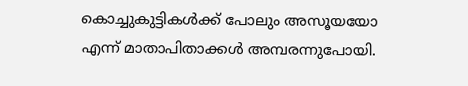കൊച്ചുകുട്ടികൾക്ക് പോലും അസൂയയോ എന്ന് മാതാപിതാക്കൾ അമ്പരന്നുപോയി.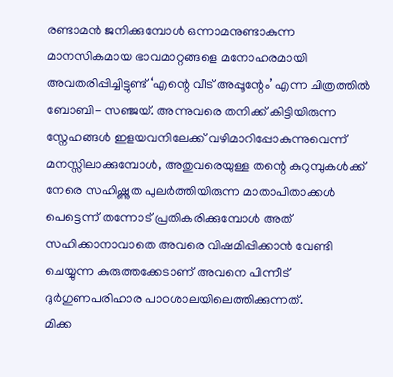രണ്ടാമൻ ജനിക്കുമ്പോൾ ഒന്നാമനുണ്ടാകുന്ന മാനസികമായ ഭാവമാറ്റങ്ങളെ മനോഹരമായി അവതരിപ്പിച്ചിട്ടുണ്ട് ‘എന്റെ വീട് അപ്പൂന്റേം’ എന്ന ചിത്രത്തിൽ ബോബി- സഞ്ജയ്. അന്നുവരെ തനിക്ക് കിട്ടിയിരുന്ന സ്നേഹങ്ങൾ ഇളയവനിലേക്ക് വഴിമാറിപ്പോകുന്നുവെന്ന് മനസ്സിലാക്കുമ്പോൾ, അതുവരെയുള്ള തന്റെ കുറുമ്പുകൾക്ക് നേരെ സഹിഷ്ണുത പുലർത്തിയിരുന്ന മാതാപിതാക്കൾ പെട്ടെന്ന് തന്നോട് പ്രതികരിക്കുമ്പോൾ അത് സഹിക്കാനാവാതെ അവരെ വിഷമിപ്പിക്കാൻ വേണ്ടി ചെയ്യുന്ന കുരുത്തക്കേടാണ് അവനെ പിന്നീട് ദുർഗുണപരിഹാര പാഠശാലയിലെത്തിക്കുന്നത്.
മിക്ക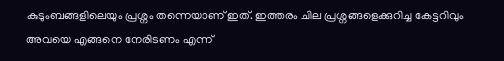കുടുംബങ്ങളിലെയും പ്രശ്നം തന്നെയാണ് ഇത്. ഇത്തരം ചില പ്രശ്നങ്ങളെക്കുറിച്ച കേട്ടറിവും അവയെ എങ്ങനെ നേരിടണം എന്ന്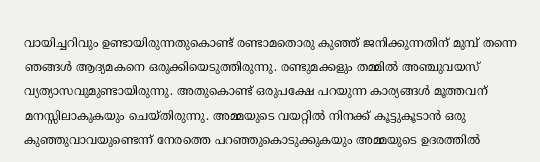വായിച്ചറിവും ഉണ്ടായിരുന്നതുകൊണ്ട് രണ്ടാമതൊരു കുഞ്ഞ് ജനിക്കുന്നതിന് മുമ്പ് തന്നെ ഞങ്ങൾ ആദ്യമകനെ ഒരുക്കിയെടുത്തിരുന്നു. രണ്ടുമക്കളും തമ്മിൽ അഞ്ചുവയസ് വ്യത്യാസവുമുണ്ടായിരുന്നു. അതുകൊണ്ട് ഒരുപക്ഷേ പറയുന്ന കാര്യങ്ങൾ മൂത്തവന് മനസ്സിലാകുകയും ചെയ്തിരുന്നു. അമ്മയുടെ വയറ്റിൽ നിനക്ക് കൂട്ടുകൂടാൻ ഒരു കുഞ്ഞുവാവയുണ്ടെന്ന് നേരത്തെ പറഞ്ഞുകൊടുക്കുകയും അമ്മയുടെ ഉദരത്തിൽ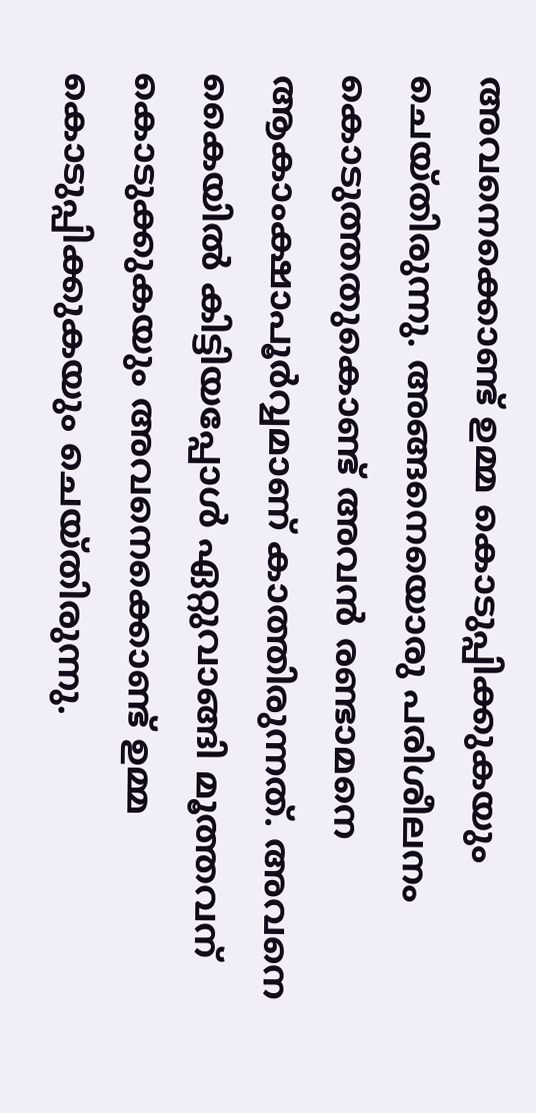അവനെക്കൊണ്ട് ഉമ്മ കൊടുപ്പിക്കുകയും ചെയ്തിരുന്നു. അങ്ങനെയൊരു പരിശീലനം കൊടുത്തതുകൊണ്ട് അവൻ രണ്ടാമനെ ആകാംക്ഷാപൂർവ്വമാണ് കാത്തിരുന്നത്. അവനെ കൈയിൽ കിട്ടിയപ്പോൾ ഏറ്റുവാങ്ങി മൂത്തവന് കൊടുക്കുകയും അവനെക്കൊണ്ട് ഉമ്മ കൊടുപ്പിക്കുകയും ചെയ്തിരുന്നു.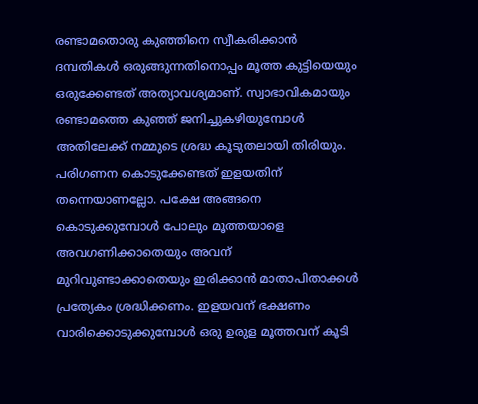രണ്ടാമതൊരു കുഞ്ഞിനെ സ്വീകരിക്കാൻ ദമ്പതികൾ ഒരുങ്ങുന്നതിനൊപ്പം മൂത്ത കുട്ടിയെയും ഒരുക്കേണ്ടത് അത്യാവശ്യമാണ്. സ്വാഭാവികമായും രണ്ടാമത്തെ കുഞ്ഞ് ജനിച്ചുകഴിയുമ്പോൾ അതിലേക്ക് നമ്മുടെ ശ്രദ്ധ കൂടുതലായി തിരിയും. പരിഗണന കൊടുക്കേണ്ടത് ഇളയതിന് തന്നെയാണല്ലോ. പക്ഷേ അങ്ങനെ കൊടുക്കുമ്പോൾ പോലും മൂത്തയാളെ അവഗണിക്കാതെയും അവന് മുറിവുണ്ടാക്കാതെയും ഇരിക്കാൻ മാതാപിതാക്കൾ പ്രത്യേകം ശ്രദ്ധിക്കണം. ഇളയവന് ഭക്ഷണം വാരിക്കൊടുക്കുമ്പോൾ ഒരു ഉരുള മൂത്തവന് കൂടി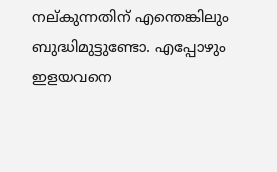നല്കുന്നതിന് എന്തെങ്കിലും ബുദ്ധിമുട്ടുണ്ടോ. എപ്പോഴും ഇളയവനെ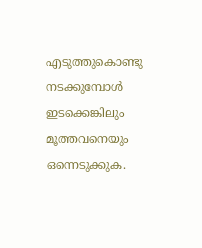എടുത്തുകൊണ്ടു നടക്കുമ്പോൾ ഇടക്കെങ്കിലും മൂത്തവനെയും ഒന്നെടുക്കുക.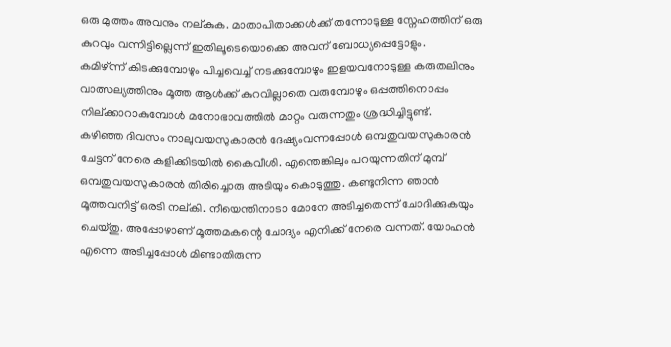ഒരു മുത്തം അവനും നല്കുക. മാതാപിതാക്കൾക്ക് തന്നോടുള്ള സ്നേഹത്തിന് ഒരു കുറവും വന്നിട്ടില്ലെന്ന് ഇതിലൂടെയൊക്കെ അവന് ബോധ്യപ്പെട്ടോളും.
കമിഴ്ന്ന് കിടക്കുമ്പോഴും പിച്ചവെച്ച് നടക്കുമ്പോഴും ഇളയവനോടുള്ള കരുതലിനും വാത്സല്യത്തിനും മൂത്ത ആൾക്ക് കുറവില്ലാതെ വരുമ്പോഴും ഒപ്പത്തിനൊപ്പം നില്ക്കാറാകുമ്പോൾ മനോഭാവത്തിൽ മാറ്റം വരുന്നതും ശ്രദ്ധിച്ചിട്ടുണ്ട്.
കഴിഞ്ഞ ദിവസം നാലുവയസുകാരൻ ദേഷ്യംവന്നപ്പോൾ ഒമ്പതുവയസുകാരൻ ചേട്ടന് നേരെ കളിക്കിടയിൽ കൈവീശി. എന്തെങ്കിലും പറയുന്നതിന് മുമ്പ് ഒമ്പതുവയസുകാരൻ തിരിച്ചൊരു അടിയും കൊടുത്തു. കണ്ടുനിന്ന ഞാൻ മൂത്തവനിട്ട് ഒരടി നല്കി. നീയെന്തിനാടാ മോനേ അടിച്ചതെന്ന് ചോദിക്കുകയും ചെയ്തു. അപ്പോഴാണ് മൂത്തമകന്റെ ചോദ്യം എനിക്ക് നേരെ വന്നത്. യോഹൻ എന്നെ അടിച്ചപ്പോൾ മിണ്ടാതിരുന്ന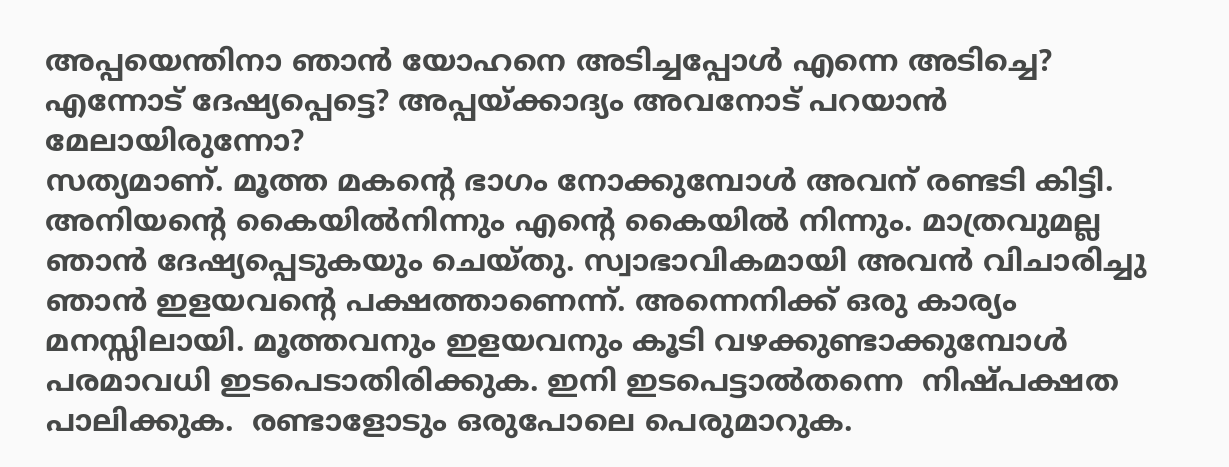അപ്പയെന്തിനാ ഞാൻ യോഹനെ അടിച്ചപ്പോൾ എന്നെ അടിച്ചെ? എന്നോട് ദേഷ്യപ്പെട്ടെ? അപ്പയ്ക്കാദ്യം അവനോട് പറയാൻ മേലായിരുന്നോ?
സത്യമാണ്. മൂത്ത മകന്റെ ഭാഗം നോക്കുമ്പോൾ അവന് രണ്ടടി കിട്ടി. അനിയന്റെ കൈയിൽനിന്നും എന്റെ കൈയിൽ നിന്നും. മാത്രവുമല്ല ഞാൻ ദേഷ്യപ്പെടുകയും ചെയ്തു. സ്വാഭാവികമായി അവൻ വിചാരിച്ചു ഞാൻ ഇളയവന്റെ പക്ഷത്താണെന്ന്. അന്നെനിക്ക് ഒരു കാര്യം മനസ്സിലായി. മൂത്തവനും ഇളയവനും കൂടി വഴക്കുണ്ടാക്കുമ്പോൾ പരമാവധി ഇടപെടാതിരിക്കുക. ഇനി ഇടപെട്ടാൽതന്നെ  നിഷ്പക്ഷത പാലിക്കുക.  രണ്ടാളോടും ഒരുപോലെ പെരുമാറുക.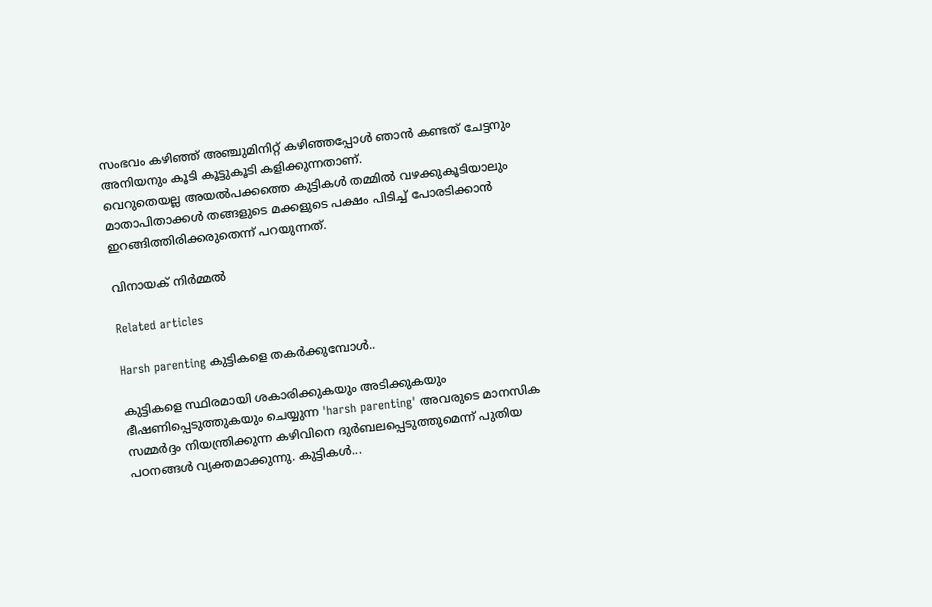സംഭവം കഴിഞ്ഞ് അഞ്ചുമിനിറ്റ് കഴിഞ്ഞപ്പോൾ ഞാൻ കണ്ടത് ചേട്ടനും അനിയനും കൂടി കൂട്ടുകൂടി കളിക്കുന്നതാണ്.
വെറുതെയല്ല അയൽപക്കത്തെ കുട്ടികൾ തമ്മിൽ വഴക്കുകൂടിയാലും മാതാപിതാക്കൾ തങ്ങളുടെ മക്കളുടെ പക്ഷം പിടിച്ച് പോരടിക്കാൻ ഇറങ്ങിത്തിരിക്കരുതെന്ന് പറയുന്നത്.

വിനായക് നിര്‍മ്മല്‍

Related articles

Harsh parenting കുട്ടികളെ തകർക്കുമ്പോൾ..

കുട്ടികളെ സ്ഥിരമായി ശകാരിക്കുകയും അടിക്കുകയും ഭീഷണിപ്പെടുത്തുകയും ചെയ്യുന്ന 'harsh parenting' അവരുടെ മാനസിക സമ്മർദ്ദം നിയന്ത്രിക്കുന്ന കഴിവിനെ ദുർബലപ്പെടുത്തുമെന്ന് പുതിയ പഠനങ്ങൾ വ്യക്തമാക്കുന്നു. കുട്ടികൾ...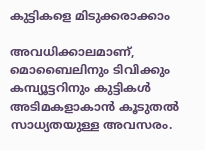കുട്ടികളെ മിടുക്കരാക്കാം

അവധിക്കാലമാണ്, മൊബൈലിനും ടിവിക്കും കമ്പ്യൂട്ടറിനും കുട്ടികൾ അടിമകളാകാൻ കൂടുതൽ സാധ്യതയുള്ള അവസരം.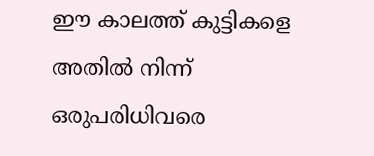ഈ കാലത്ത് കുട്ടികളെ അതിൽ നിന്ന് ഒരുപരിധിവരെ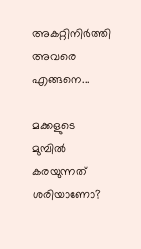അകറ്റിനിർത്തി അവരെ എങ്ങനെ...

മക്കളുടെ മുമ്പിൽ കരയുന്നത് ശരിയാണോ?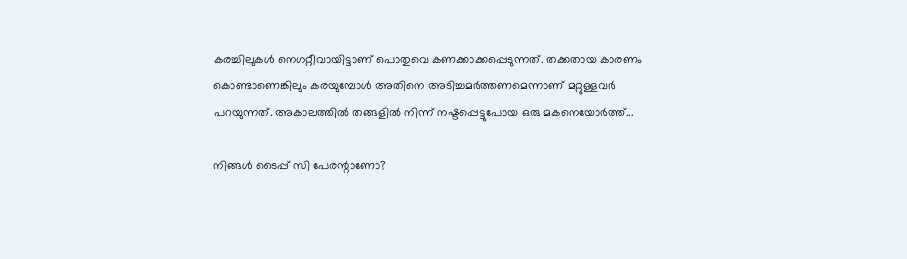കരച്ചിലുകൾ നെഗറ്റീവായിട്ടാണ് പൊതുവെ കണക്കാക്കപ്പെടുന്നത്. തക്കതായ കാരണം കൊണ്ടാണെങ്കിലും കരയുമ്പോൾ അതിനെ അടിച്ചമർത്തണമെന്നാണ് മറ്റുള്ളവർ പറയുന്നത്. അകാലത്തിൽ തങ്ങളിൽ നിന്ന് നഷ്ടപ്പെട്ടുപോയ ഒരു മകനെയോർത്ത്...

നിങ്ങൾ ടൈപ്പ് സി പേരന്റാണോ?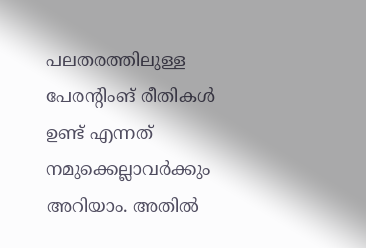പലതരത്തിലുള്ള പേരന്റിംങ് രീതികൾ ഉണ്ട് എന്നത് നമുക്കെല്ലാവർക്കും അറിയാം. അതിൽ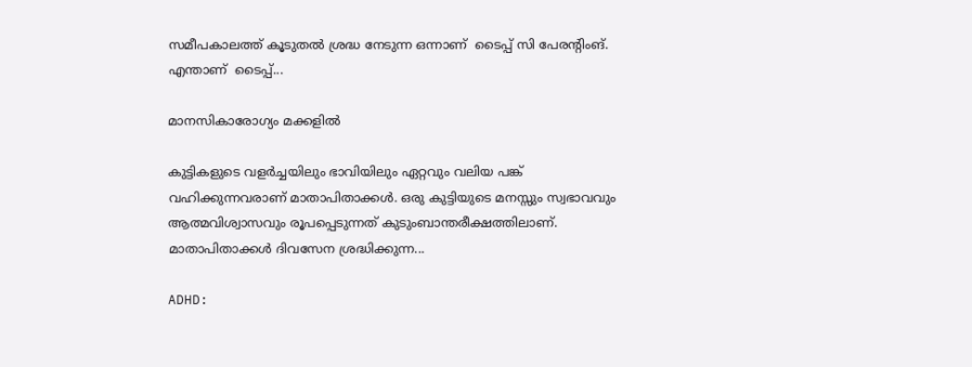സമീപകാലത്ത് കൂടുതൽ ശ്രദ്ധ നേടുന്ന ഒന്നാണ്  ടൈപ്പ് സി പേരന്റിംങ്. എന്താണ്  ടൈപ്പ്...

മാനസികാരോഗ്യം മക്കളിൽ

കുട്ടികളുടെ വളർച്ചയിലും ഭാവിയിലും ഏറ്റവും വലിയ പങ്ക് വഹിക്കുന്നവരാണ് മാതാപിതാക്കൾ. ഒരു കുട്ടിയുടെ മനസ്സും സ്വഭാവവും ആത്മവിശ്വാസവും രൂപപ്പെടുന്നത് കുടുംബാന്തരീക്ഷത്തിലാണ്. മാതാപിതാക്കൾ ദിവസേന ശ്രദ്ധിക്കുന്ന...

ADHD: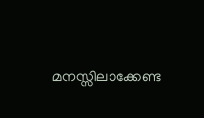മനസ്സിലാക്കേണ്ട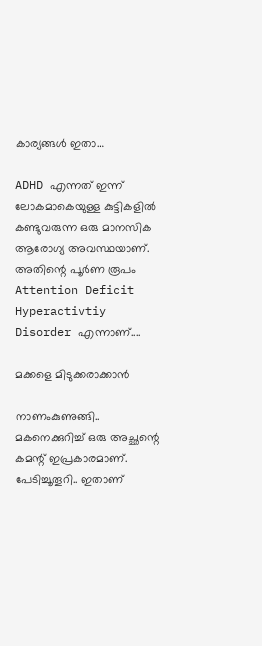കാര്യങ്ങൾ ഇതാ…

ADHD എന്നത് ഇന്ന് ലോകമാകെയുള്ള കുട്ടികളിൽ കണ്ടുവരുന്ന ഒരു മാനസിക ആരോഗ്യ അവസ്ഥയാണ്. അതിന്റെ പൂർണ രൂപം Attention Deficit Hyperactivtiy Disorder എന്നാണ്....

മക്കളെ മിടുക്കരാക്കാൻ

നാണംകുണുങ്ങി.. മകനെക്കുറിച്ച് ഒരു അച്ഛന്റെ കമന്റ് ഇപ്രകാരമാണ്.  പേടിച്ചൂതൂറി.. ഇതാണ്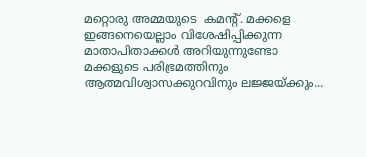മറ്റൊരു അമ്മയുടെ  കമന്റ്. മക്കളെ ഇങ്ങനെയെല്ലാം വിശേഷിപ്പിക്കുന്ന മാതാപിതാക്കൾ അറിയുന്നുണ്ടോ മക്കളുടെ പരിഭ്രമത്തിനും ആത്മവിശ്വാസക്കുറവിനും ലജ്ജയ്ക്കും...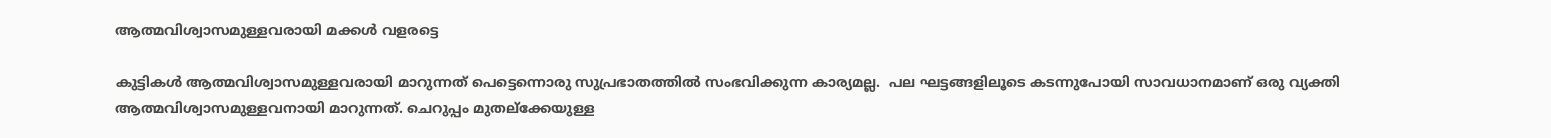ആത്മവിശ്വാസമുള്ളവരായി മക്കൾ വളരട്ടെ

കുട്ടികൾ ആത്മവിശ്വാസമുള്ളവരായി മാറുന്നത് പെട്ടെന്നൊരു സുപ്രഭാതത്തിൽ സംഭവിക്കുന്ന കാര്യമല്ല.  പല ഘട്ടങ്ങളിലൂടെ കടന്നുപോയി സാവധാനമാണ് ഒരു വ്യക്തി ആത്മവിശ്വാസമുള്ളവനായി മാറുന്നത്. ചെറുപ്പം മുതല്ക്കേയുള്ള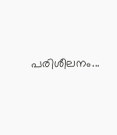പരിശീലനം...